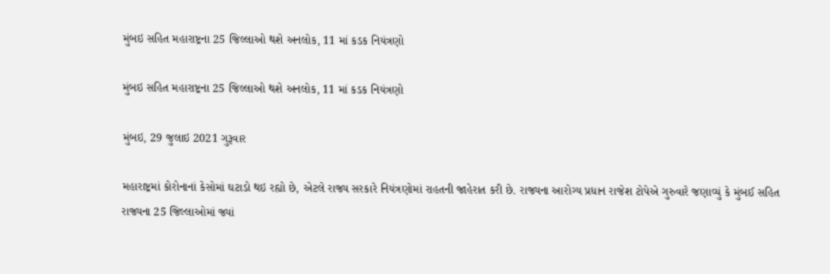મુંબઇ સહિત મહારાષ્ટ્રના 25 જિલ્લાઓ થશે અનલોક, 11 માં કડક નિયંત્રણો

મુંબઇ સહિત મહારાષ્ટ્રના 25 જિલ્લાઓ થશે અનલોક, 11 માં કડક નિયંત્રણો

મુંબઇ, 29 જુલાઇ 2021 ગુરૂવાર

મહારાષ્ટ્રમાં કોરોનાનાં કેસોમાં ઘટાડો થઇ રહ્યો છે, એટલે રાજ્ય સરકારે નિયંત્રણોમાં રાહતની જાહેરાત કરી છે. રાજ્યના આરોગ્ય પ્રધાન રાજેશ ટોપેએ ગુરુવારે જણાવ્યું કે મુંબઈ સહિત રાજ્યના 25 જિલ્લાઓમાં જ્યાં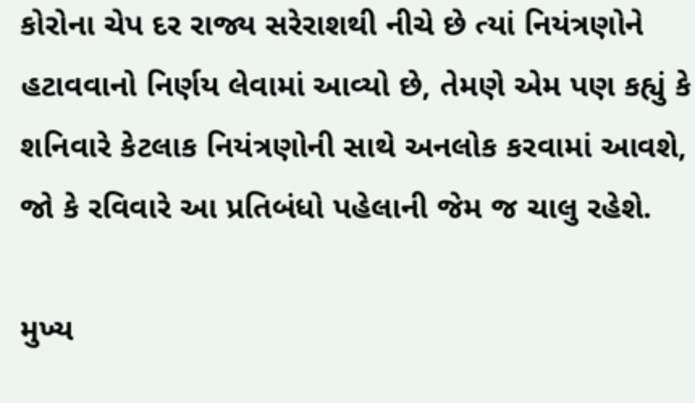કોરોના ચેપ દર રાજ્ય સરેરાશથી નીચે છે ત્યાં નિયંત્રણોને હટાવવાનો નિર્ણય લેવામાં આવ્યો છે, તેમણે એમ પણ કહ્યું કે શનિવારે કેટલાક નિયંત્રણોની સાથે અનલોક કરવામાં આવશે, જો કે રવિવારે આ પ્રતિબંધો પહેલાની જેમ જ ચાલુ રહેશે.

મુખ્ય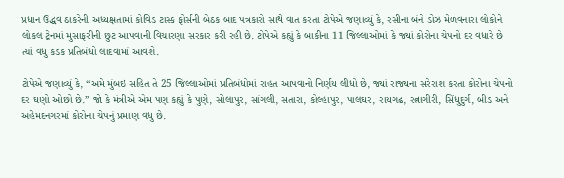પ્રધાન ઉદ્ધવ ઠાકરેની અધ્યક્ષતામાં કોવિડ ટાસ્ક ફોર્સની બેઠક બાદ પત્રકારો સાથે વાત કરતા ટોપેએ જણાવ્યું કે, રસીના બંને ડોઝ મેળવનારા લોકોને લોકલ ટ્રેનમાં મુસાફરીની છુટ આપવાની વિચારણા સરકાર કરી રહી છે. ટોપેએ કહ્યું કે બાકીના 11 જિલ્લાઓમાં કે જ્યાં કોરોના ચેપનો દર વધારે છે ત્યાં વધુ કડક પ્રતિબંધો લાદવામાં આવશે.

ટોપેએ જણાવ્યું કે, “અમે મુંબઇ સહિત તે 25 જિલ્લાઓમાં પ્રતિબંધોમાં રાહત આપવાનો નિર્ણય લીધો છે, જ્યાં રાજ્યના સરેરાશ કરતા કોરોના ચેપનો દર ઘણો ઓછો છે.” જો કે મંત્રીએ એમ પણ કહ્યું કે પુણે, સોલાપુર, સાંગલી, સતારા, કોલ્હાપુર, પાલઘર, રાયગઢ, રત્નાગીરી, સિંધુદુર્ગ, બીડ અને અહેમદનગરમાં કોરોના ચેપનું પ્રમાણ વધુ છે.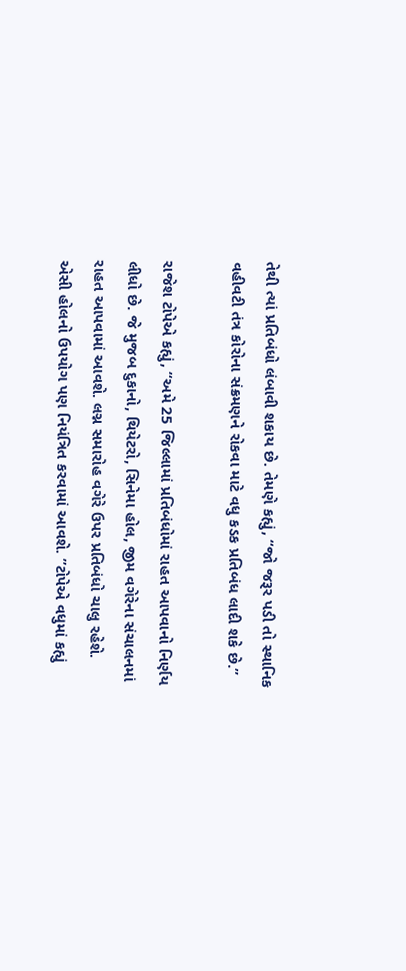તેથી ત્યાં પ્રતિબંધો લંબાવી શકાય છે. તેમણે કહ્યું, “જો જરૂર પડી તો સ્થાનિક વહીવટી તંત્ર કોરોના સંક્રમણને રોકવા માટે વધુ કડક પ્રતિબંધ લાદી શકે છે.”

રાજેશ ટોપેએ કહ્યું, “અમે 25 જિલ્લામાં પ્રતિબંધોમાં રાહત આપવાનો નિર્ણય લીધો છે. જે મુજબ દુકાનો, થિયેટરો, સિનેમા હોલ, જીમ વગેરેના સંચાલનમાં રાહત આપવામાં આવશે. લગ્ન સમારોહ વગેરે ઉપર પ્રતિબંધો ચાલુ રહેશે. એસી હોલનો ઉપયોગ પણ નિયંત્રિત કરવામાં આવશે. ”ટોપેએ વધુમાં કહ્યું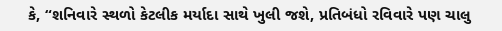કે, “શનિવારે સ્થળો કેટલીક મર્યાદા સાથે ખુલી જશે, પ્રતિબંધો રવિવારે પણ ચાલુ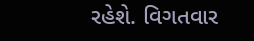રહેશે. વિગતવાર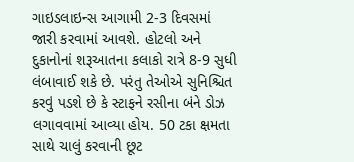ગાઇડલાઇન્સ આગામી 2-3 દિવસમાં જારી કરવામાં આવશે. હોટલો અને દુકાનોનાં શરૂઆતના કલાકો રાત્રે 8-9 સુધી લંબાવાઈ શકે છે. પરંતુ તેઓએ સુનિશ્ચિત કરવું પડશે છે કે સ્ટાફને રસીના બંને ડોઝ લગાવવામાં આવ્યા હોય. 50 ટકા ક્ષમતા સાથે ચાલું કરવાની છૂટ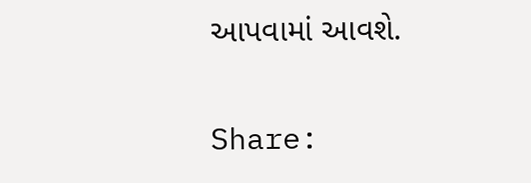આપવામાં આવશે.

Share: